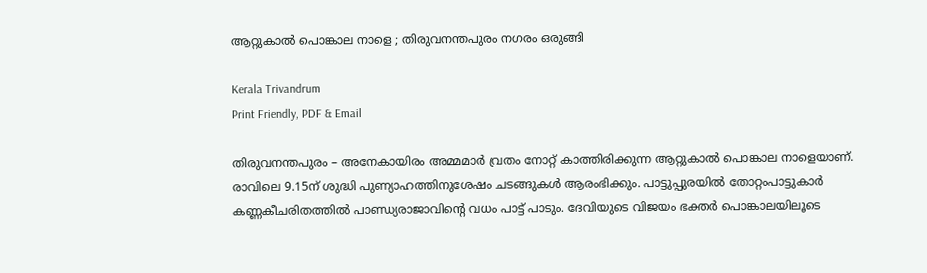ആറ്റുകാൽ പൊങ്കാല നാളെ ; തിരുവനന്തപുരം നഗരം ഒരുങ്ങി

Kerala Trivandrum
Print Friendly, PDF & Email

തിരുവനന്തപുരം – അനേകായിരം അമ്മമാർ വ്രതം നോറ്റ് കാത്തിരിക്കുന്ന ആറ്റുകാൽ പൊങ്കാല നാളെയാണ്. രാവിലെ 9.15ന് ശുദ്ധി പുണ്യാഹത്തിനുശേഷം ചടങ്ങുകൾ ആരംഭിക്കും. പാട്ടുപ്പുരയിൽ തോറ്റംപാട്ടുകാർ കണ്ണകീചരിതത്തിൽ പാണ്ഡ്യരാജാവിന്റെ വധം പാട്ട് പാടും. ദേവിയുടെ വിജയം ഭക്തർ പൊങ്കാലയിലൂടെ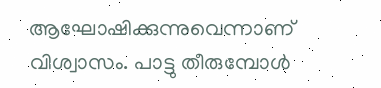ആഘോഷിക്കുന്നുവെന്നാണ് വിശ്വാസം. പാട്ടു തീരുമ്പോൾ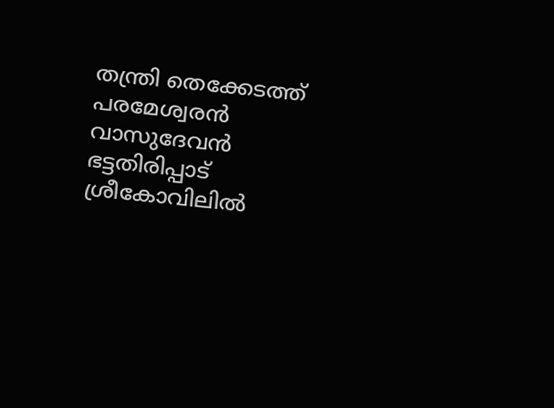തന്ത്രി തെക്കേടത്ത് പരമേശ്വരൻ വാസുദേവൻ ഭട്ടതിരിപ്പാട് ശ്രീകോവിലിൽ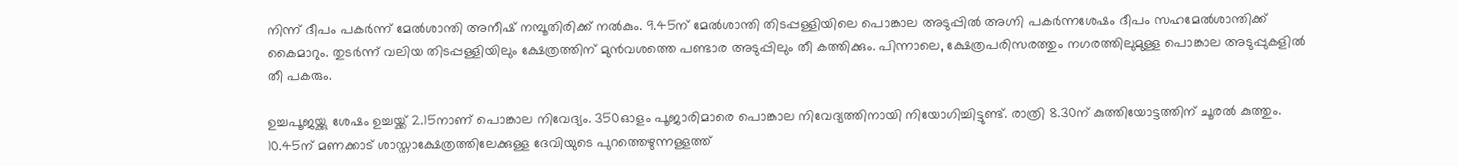നിന്ന് ദീപം പകർന്ന് മേൽശാന്തി അനീഷ് നമ്പൂതിരിക്ക് നൽകും. 9.45ന് മേൽശാന്തി തിടപ്പള്ളിയിലെ പൊങ്കാല അടുപ്പിൽ അഗ്നി പകർന്നശേഷം ദീപം സഹമേൽശാന്തിക്ക് കൈമാറും. തുടർന്ന് വലിയ തിടപ്പള്ളിയിലും ക്ഷേത്രത്തിന് മുൻവശത്തെ പണ്ടാര അടുപ്പിലും തീ കത്തിക്കും. പിന്നാലെ, ക്ഷേത്രപരിസരത്തും നഗരത്തിലുമുള്ള പൊങ്കാല അടുപ്പുകളിൽ തീ പകരും.

ഉച്ചപൂജയ്ക്കു ശേഷം ഉച്ചയ്ക്ക് 2.15നാണ് പൊങ്കാല നിവേദ്യം. 350ഓളം പൂജാരിമാരെ പൊങ്കാല നിവേദ്യത്തിനായി നിയോഗിച്ചിട്ടുണ്ട്. രാത്രി 8.30ന് കുത്തിയോട്ടത്തിന് ചൂരൽ കുത്തും. 10.45ന് മണക്കാട് ശാസ്താക്ഷേത്രത്തിലേക്കുള്ള ദേവിയുടെ പുറത്തെഴുന്നള്ളത്ത്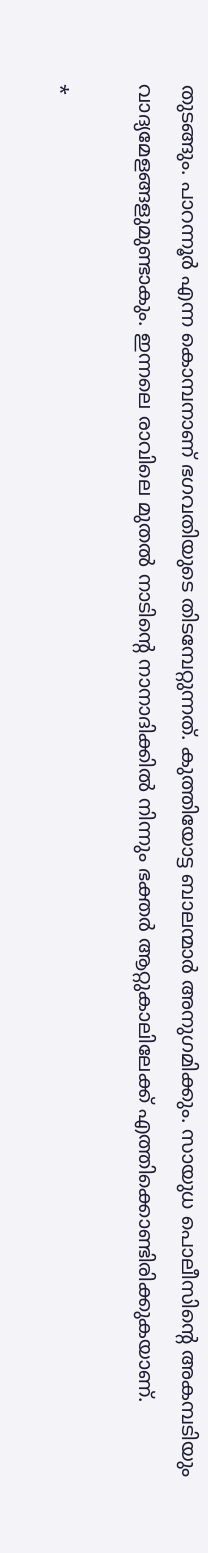തുടങ്ങും. പാറന്നൂർ എന്ന കൊമ്പനാണ് ഭഗവതിയുടെ തിടമ്പേറ്റുന്നത്. കുത്തിയോട്ട ബാലന്മാർ അനുഗമിക്കും. സായുധ പൊലീസിന്റെ അകമ്പടിയും വാദ്യമേളങ്ങളുമുണ്ടാകും. ഇന്നലെ രാവിലെ മുതൽ നാടിന്റെ നാനാദിക്കിൽ നിന്നും ഭക്തർ ആറ്റുകാലിലേക്ക് എത്തിക്കൊണ്ടിരിക്കുകയാണ്.

*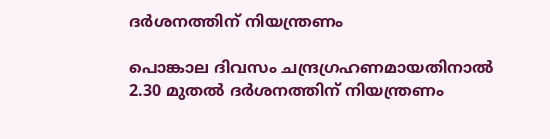ദർശനത്തിന് നിയന്ത്രണം

പൊങ്കാല ദിവസം ചന്ദ്രഗ്രഹണമായതിനാൽ 2.30 മുതൽ ദർശനത്തിന് നിയന്ത്രണം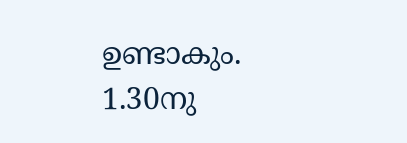ഉണ്ടാകും. 1.30നു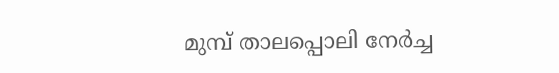മുമ്പ് താലപ്പൊലി നേർച്ച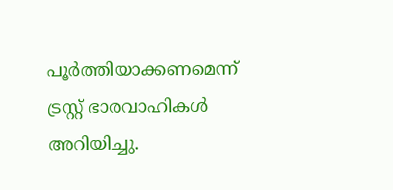പൂർത്തിയാക്കണമെന്ന് ട്രസ്റ്റ് ഭാരവാഹികൾ അറിയിച്ചു.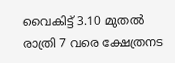വൈകിട്ട് 3.10 മുതൽ രാത്രി 7 വരെ ക്ഷേത്രനട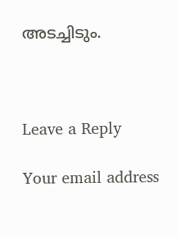അടച്ചിടും.



Leave a Reply

Your email address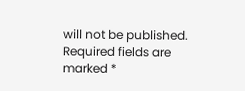will not be published. Required fields are marked *